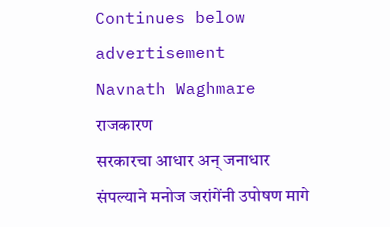Continues below advertisement
Navnath Waghmare
राजकारण
सरकारचा आधार अन् जनाधार संपल्याने मनोज जरांगेंनी उपोषण मागे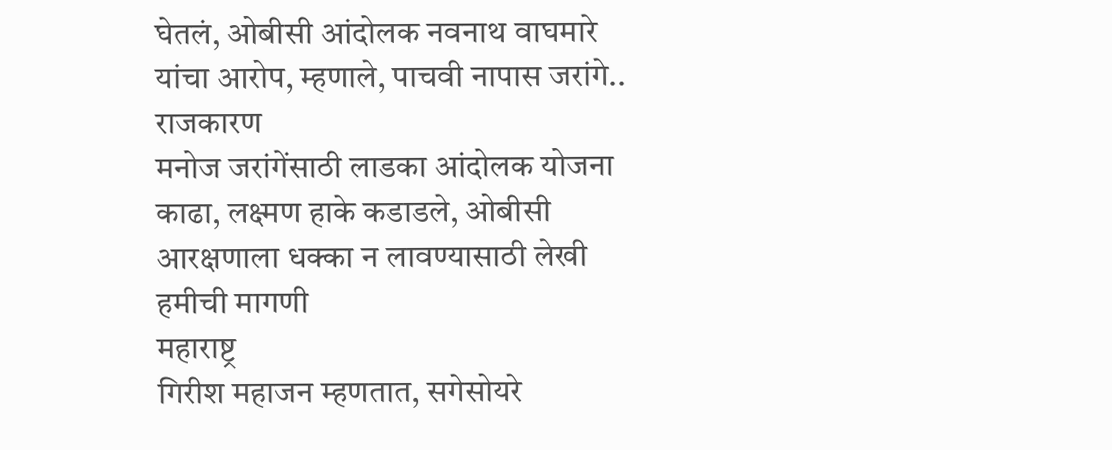घेतलं, ओबीसी आंदोलक नवनाथ वाघमारे यांचा आरोप, म्हणाले, पाचवी नापास जरांगे..
राजकारण
मनोज जरांगेंसाठी लाडका आंदोलक योजना काढा, लक्ष्मण हाके कडाडले, ओबीसी आरक्षणाला धक्का न लावण्यासाठी लेखी हमीची मागणी
महाराष्ट्र
गिरीश महाजन म्हणतात, सगेसोयरे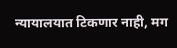न्यायालयात टिकणार नाही, मग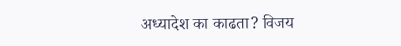अध्यादेश का काढता? विजय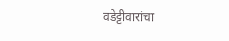वडेट्टीवारांचा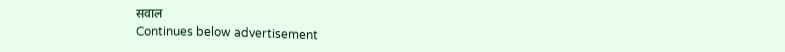सवाल
Continues below advertisement